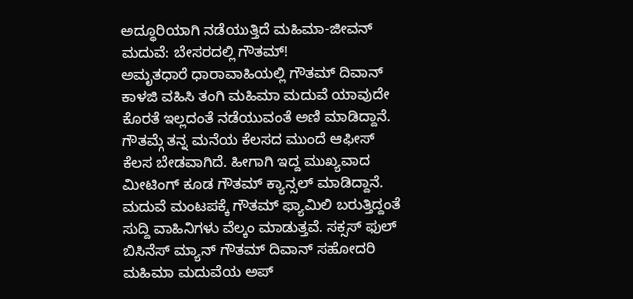ಅದ್ಧೂರಿಯಾಗಿ ನಡೆಯುತ್ತಿದೆ ಮಹಿಮಾ-ಜೀವನ್ ಮದುವೆ: ಬೇಸರದಲ್ಲಿ ಗೌತಮ್!
ಅಮೃತಧಾರೆ ಧಾರಾವಾಹಿಯಲ್ಲಿ ಗೌತಮ್ ದಿವಾನ್ ಕಾಳಜಿ ವಹಿಸಿ ತಂಗಿ ಮಹಿಮಾ ಮದುವೆ ಯಾವುದೇ ಕೊರತೆ ಇಲ್ಲದಂತೆ ನಡೆಯುವಂತೆ ಅಣಿ ಮಾಡಿದ್ದಾನೆ. ಗೌತಮ್ಗೆ ತನ್ನ ಮನೆಯ ಕೆಲಸದ ಮುಂದೆ ಆಫೀಸ್ ಕೆಲಸ ಬೇಡವಾಗಿದೆ. ಹೀಗಾಗಿ ಇದ್ದ ಮುಖ್ಯವಾದ ಮೀಟಿಂಗ್ ಕೂಡ ಗೌತಮ್ ಕ್ಯಾನ್ಸಲ್ ಮಾಡಿದ್ದಾನೆ.
ಮದುವೆ ಮಂಟಪಕ್ಕೆ ಗೌತಮ್ ಫ್ಯಾಮಿಲಿ ಬರುತ್ತಿದ್ದಂತೆ ಸುದ್ದಿ ವಾಹಿನಿಗಳು ವೆಲ್ಕಂ ಮಾಡುತ್ತವೆ. ಸಕ್ಸಸ್ ಫುಲ್ ಬಿಸಿನೆಸ್ ಮ್ಯಾನ್ ಗೌತಮ್ ದಿವಾನ್ ಸಹೋದರಿ ಮಹಿಮಾ ಮದುವೆಯ ಅಪ್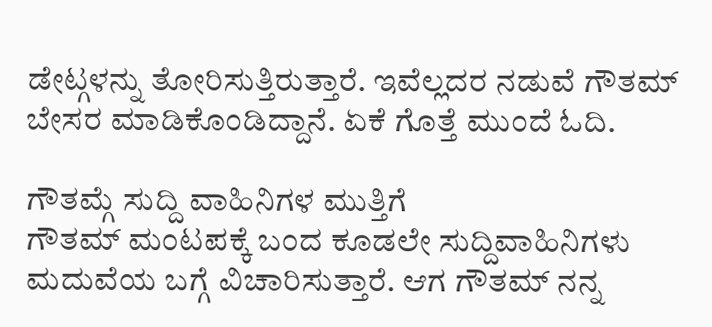ಡೇಟ್ಗಳನ್ನು ತೋರಿಸುತ್ತಿರುತ್ತಾರೆ. ಇವೆಲ್ಲದರ ನಡುವೆ ಗೌತಮ್ ಬೇಸರ ಮಾಡಿಕೊಂಡಿದ್ದಾನೆ. ಏಕೆ ಗೊತ್ತೆ ಮುಂದೆ ಓದಿ.

ಗೌತಮ್ಗೆ ಸುದ್ದಿ ವಾಹಿನಿಗಳ ಮುತ್ತಿಗೆ
ಗೌತಮ್ ಮಂಟಪಕ್ಕೆ ಬಂದ ಕೂಡಲೇ ಸುದ್ದಿವಾಹಿನಿಗಳು ಮದುವೆಯ ಬಗ್ಗೆ ವಿಚಾರಿಸುತ್ತಾರೆ. ಆಗ ಗೌತಮ್ ನನ್ನ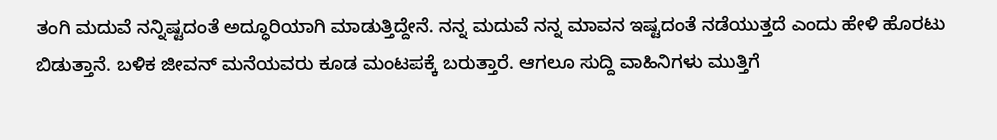ತಂಗಿ ಮದುವೆ ನನ್ನಿಷ್ಟದಂತೆ ಅದ್ಧೂರಿಯಾಗಿ ಮಾಡುತ್ತಿದ್ದೇನೆ. ನನ್ನ ಮದುವೆ ನನ್ನ ಮಾವನ ಇಷ್ಟದಂತೆ ನಡೆಯುತ್ತದೆ ಎಂದು ಹೇಳಿ ಹೊರಟು ಬಿಡುತ್ತಾನೆ. ಬಳಿಕ ಜೀವನ್ ಮನೆಯವರು ಕೂಡ ಮಂಟಪಕ್ಕೆ ಬರುತ್ತಾರೆ. ಆಗಲೂ ಸುದ್ದಿ ವಾಹಿನಿಗಳು ಮುತ್ತಿಗೆ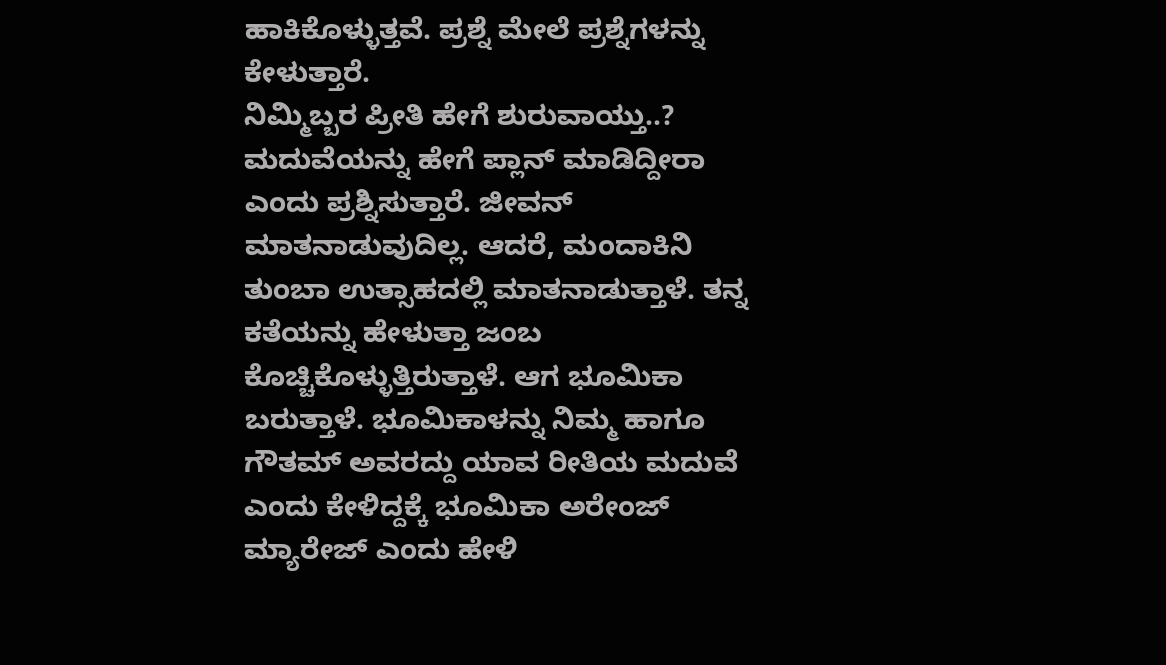ಹಾಕಿಕೊಳ್ಳುತ್ತವೆ. ಪ್ರಶ್ನೆ ಮೇಲೆ ಪ್ರಶ್ನೆಗಳನ್ನು ಕೇಳುತ್ತಾರೆ.
ನಿಮ್ಮಿಬ್ಬರ ಪ್ರೀತಿ ಹೇಗೆ ಶುರುವಾಯ್ತು..? ಮದುವೆಯನ್ನು ಹೇಗೆ ಪ್ಲಾನ್ ಮಾಡಿದ್ದೀರಾ ಎಂದು ಪ್ರಶ್ನಿಸುತ್ತಾರೆ. ಜೀವನ್ ಮಾತನಾಡುವುದಿಲ್ಲ. ಆದರೆ, ಮಂದಾಕಿನಿ ತುಂಬಾ ಉತ್ಸಾಹದಲ್ಲಿ ಮಾತನಾಡುತ್ತಾಳೆ. ತನ್ನ ಕತೆಯನ್ನು ಹೇಳುತ್ತಾ ಜಂಬ ಕೊಚ್ಚಿಕೊಳ್ಳುತ್ತಿರುತ್ತಾಳೆ. ಆಗ ಭೂಮಿಕಾ ಬರುತ್ತಾಳೆ. ಭೂಮಿಕಾಳನ್ನು ನಿಮ್ಮ ಹಾಗೂ ಗೌತಮ್ ಅವರದ್ದು ಯಾವ ರೀತಿಯ ಮದುವೆ ಎಂದು ಕೇಳಿದ್ದಕ್ಕೆ ಭೂಮಿಕಾ ಅರೇಂಜ್ ಮ್ಯಾರೇಜ್ ಎಂದು ಹೇಳಿ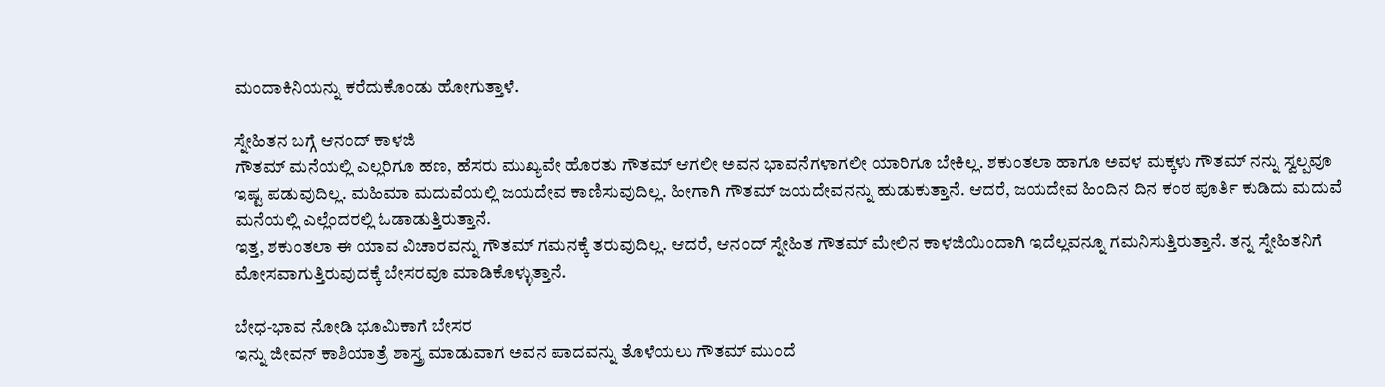ಮಂದಾಕಿನಿಯನ್ನು ಕರೆದುಕೊಂಡು ಹೋಗುತ್ತಾಳೆ.

ಸ್ನೇಹಿತನ ಬಗ್ಗೆ ಆನಂದ್ ಕಾಳಜಿ
ಗೌತಮ್ ಮನೆಯಲ್ಲಿ ಎಲ್ಲರಿಗೂ ಹಣ, ಹೆಸರು ಮುಖ್ಯವೇ ಹೊರತು ಗೌತಮ್ ಆಗಲೀ ಅವನ ಭಾವನೆಗಳಾಗಲೀ ಯಾರಿಗೂ ಬೇಕಿಲ್ಲ. ಶಕುಂತಲಾ ಹಾಗೂ ಅವಳ ಮಕ್ಕಳು ಗೌತಮ್ ನನ್ನು ಸ್ವಲ್ಪವೂ ಇಷ್ಟ ಪಡುವುದಿಲ್ಲ. ಮಹಿಮಾ ಮದುವೆಯಲ್ಲಿ ಜಯದೇವ ಕಾಣಿಸುವುದಿಲ್ಲ. ಹೀಗಾಗಿ ಗೌತಮ್ ಜಯದೇವನನ್ನು ಹುಡುಕುತ್ತಾನೆ. ಆದರೆ, ಜಯದೇವ ಹಿಂದಿನ ದಿನ ಕಂಠ ಪೂರ್ತಿ ಕುಡಿದು ಮದುವೆ ಮನೆಯಲ್ಲಿ ಎಲ್ಲೆಂದರಲ್ಲಿ ಓಡಾಡುತ್ತಿರುತ್ತಾನೆ.
ಇತ್ತ, ಶಕುಂತಲಾ ಈ ಯಾವ ವಿಚಾರವನ್ನು ಗೌತಮ್ ಗಮನಕ್ಕೆ ತರುವುದಿಲ್ಲ. ಆದರೆ, ಆನಂದ್ ಸ್ನೇಹಿತ ಗೌತಮ್ ಮೇಲಿನ ಕಾಳಜಿಯಿಂದಾಗಿ ಇದೆಲ್ಲವನ್ನೂ ಗಮನಿಸುತ್ತಿರುತ್ತಾನೆ. ತನ್ನ ಸ್ನೇಹಿತನಿಗೆ ಮೋಸವಾಗುತ್ತಿರುವುದಕ್ಕೆ ಬೇಸರವೂ ಮಾಡಿಕೊಳ್ಳುತ್ತಾನೆ.

ಬೇಧ-ಭಾವ ನೋಡಿ ಭೂಮಿಕಾಗೆ ಬೇಸರ
ಇನ್ನು ಜೀವನ್ ಕಾಶಿಯಾತ್ರೆ ಶಾಸ್ತ್ರ ಮಾಡುವಾಗ ಅವನ ಪಾದವನ್ನು ತೊಳೆಯಲು ಗೌತಮ್ ಮುಂದೆ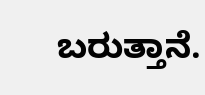ಬರುತ್ತಾನೆ.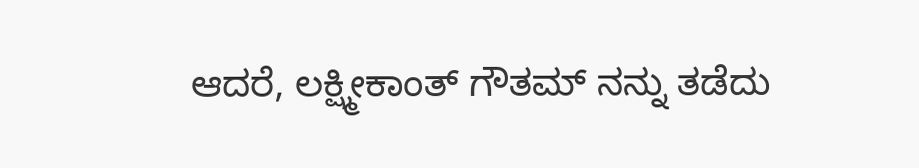ಆದರೆ, ಲಕ್ಷ್ಮೀಕಾಂತ್ ಗೌತಮ್ ನನ್ನು ತಡೆದು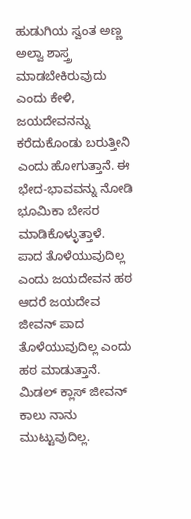ಹುಡುಗಿಯ ಸ್ವಂತ ಅಣ್ಣ ಅಲ್ವಾ ಶಾಸ್ತ್ರ ಮಾಡಬೇಕಿರುವುದು ಎಂದು ಕೇಳಿ, ಜಯದೇವನನ್ನು ಕರೆದುಕೊಂಡು ಬರುತ್ತೀನಿ ಎಂದು ಹೋಗುತ್ತಾನೆ. ಈ ಭೇದ-ಭಾವವನ್ನು ನೋಡಿ ಭೂಮಿಕಾ ಬೇಸರ ಮಾಡಿಕೊಳ್ಳುತ್ತಾಳೆ.
ಪಾದ ತೊಳೆಯುವುದಿಲ್ಲ ಎಂದು ಜಯದೇವನ ಹಠ
ಆದರೆ ಜಯದೇವ ಜೀವನ್ ಪಾದ ತೊಳೆಯುವುದಿಲ್ಲ ಎಂದು ಹಠ ಮಾಡುತ್ತಾನೆ. ಮಿಡಲ್ ಕ್ಲಾಸ್ ಜೀವನ್ ಕಾಲು ನಾನು ಮುಟ್ಟುವುದಿಲ್ಲ.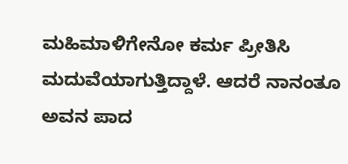ಮಹಿಮಾಳಿಗೇನೋ ಕರ್ಮ ಪ್ರೀತಿಸಿ ಮದುವೆಯಾಗುತ್ತಿದ್ದಾಳೆ. ಆದರೆ ನಾನಂತೂ ಅವನ ಪಾದ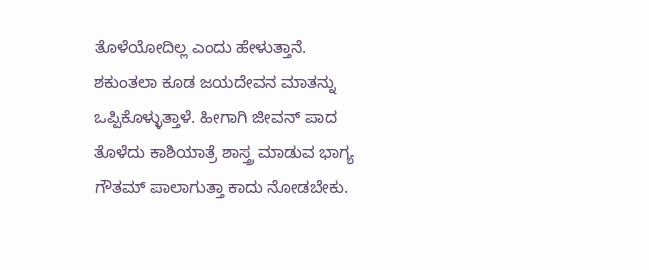ತೊಳೆಯೋದಿಲ್ಲ ಎಂದು ಹೇಳುತ್ತಾನೆ. ಶಕುಂತಲಾ ಕೂಡ ಜಯದೇವನ ಮಾತನ್ನು ಒಪ್ಪಿಕೊಳ್ಳುತ್ತಾಳೆ. ಹೀಗಾಗಿ ಜೀವನ್ ಪಾದ ತೊಳೆದು ಕಾಶಿಯಾತ್ರೆ ಶಾಸ್ತ್ರ ಮಾಡುವ ಭಾಗ್ಯ ಗೌತಮ್ ಪಾಲಾಗುತ್ತಾ ಕಾದು ನೋಡಬೇಕು.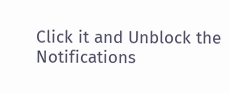Click it and Unblock the Notifications